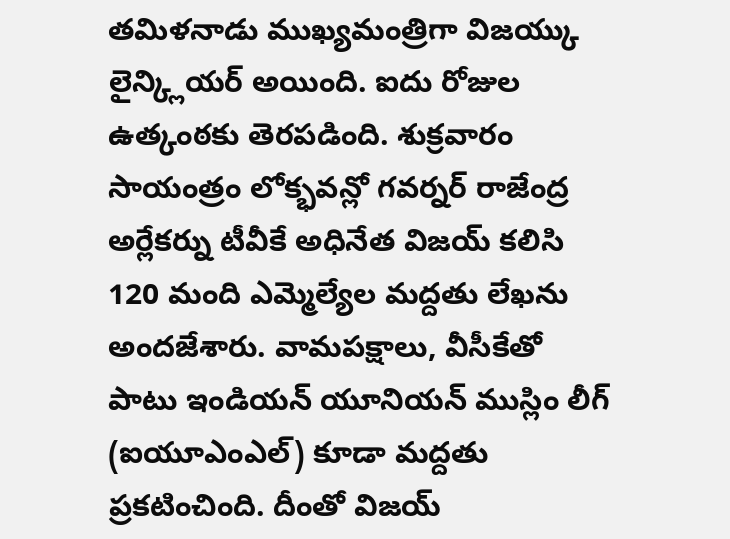తమిళనాడు ముఖ్యమంత్రిగా విజయ్కు లైన్క్లియర్ అయింది. ఐదు రోజుల ఉత్కంఠకు తెరపడింది. శుక్రవారం సాయంత్రం లోక్భవన్లో గవర్నర్ రాజేంద్ర అర్లేకర్ను టీవీకే అధినేత విజయ్ కలిసి 120 మంది ఎమ్మెల్యేల మద్దతు లేఖను అందజేశారు. వామపక్షాలు, వీసీకేతో పాటు ఇండియన్ యూనియన్ ముస్లిం లీగ్ (ఐయూఎంఎల్) కూడా మద్దతు ప్రకటించింది. దీంతో విజయ్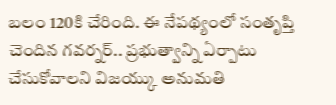బలం 120కి చేరింది. ఈ నేపథ్యంలో సంతృప్తి చెందిన గవర్నర్.. ప్రభుత్వాన్ని ఏర్పాటు చేసుకోవాలని విజయ్కు అనుమతి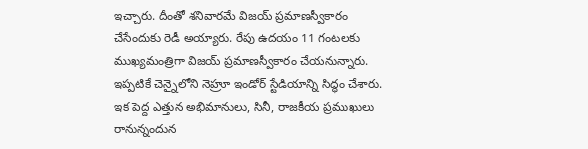ఇచ్చారు. దీంతో శనివారమే విజయ్ ప్రమాణస్వీకారం చేసేందుకు రెడీ అయ్యారు. రేపు ఉదయం 11 గంటలకు ముఖ్యమంత్రిగా విజయ్ ప్రమాణస్వీకారం చేయనున్నారు. ఇప్పటికే చెన్నైలోని నెహ్రూ ఇండోర్ స్టేడియాన్ని సిద్ధం చేశారు. ఇక పెద్ద ఎత్తున అభిమానులు, సినీ, రాజకీయ ప్రముఖులు రానున్నందున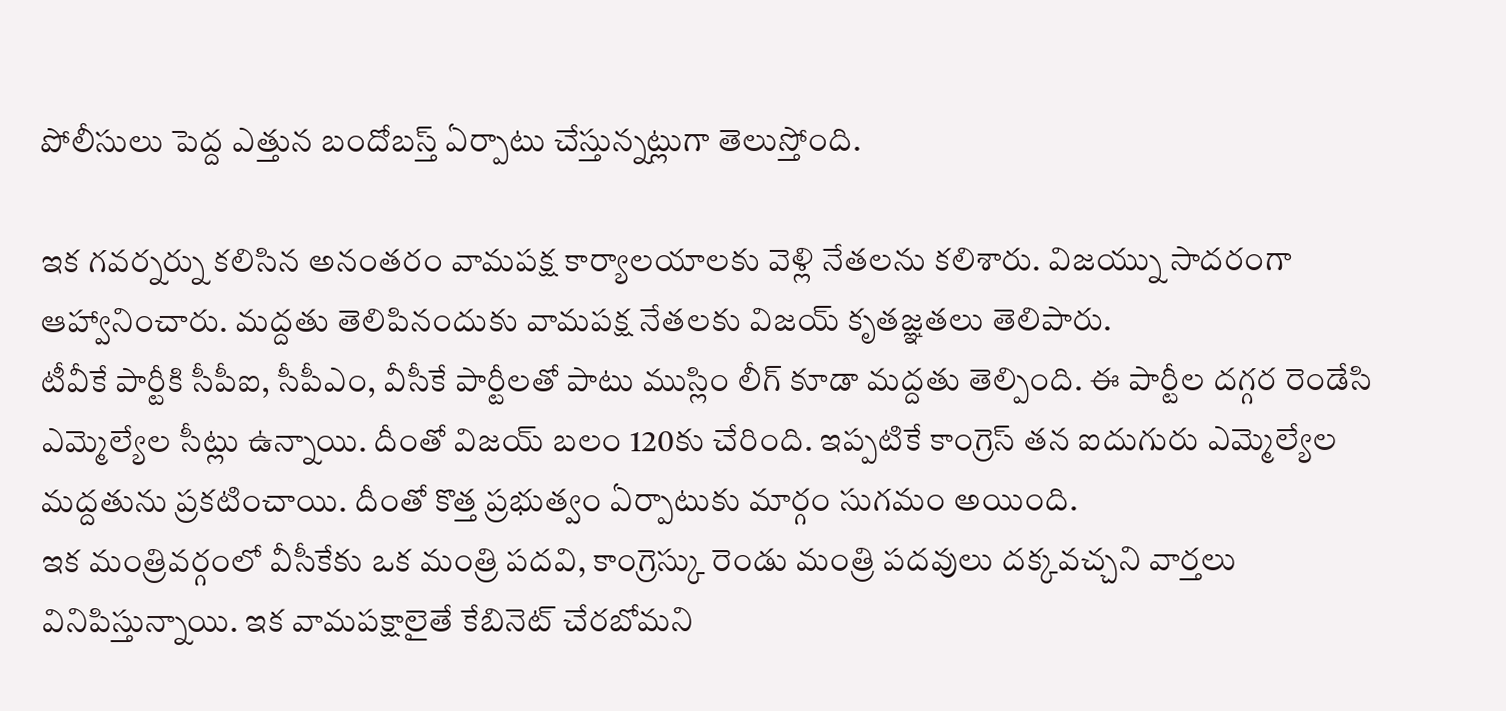పోలీసులు పెద్ద ఎత్తున బందోబస్త్ ఏర్పాటు చేస్తున్నట్లుగా తెలుస్తోంది.

ఇక గవర్నర్ను కలిసిన అనంతరం వామపక్ష కార్యాలయాలకు వెళ్లి నేతలను కలిశారు. విజయ్ను సాదరంగా ఆహ్వానించారు. మద్దతు తెలిపినందుకు వామపక్ష నేతలకు విజయ్ కృతజ్ఞతలు తెలిపారు.
టీవీకే పార్టీకి సీపీఐ, సీపీఎం, వీసీకే పార్టీలతో పాటు ముస్లిం లీగ్ కూడా మద్దతు తెల్పింది. ఈ పార్టీల దగ్గర రెండేసి ఎమ్మెల్యేల సీట్లు ఉన్నాయి. దీంతో విజయ్ బలం 120కు చేరింది. ఇప్పటికే కాంగ్రెస్ తన ఐదుగురు ఎమ్మెల్యేల మద్దతును ప్రకటించాయి. దీంతో కొత్త ప్రభుత్వం ఏర్పాటుకు మార్గం సుగమం అయింది.
ఇక మంత్రివర్గంలో వీసీకేకు ఒక మంత్రి పదవి, కాంగ్రెస్కు రెండు మంత్రి పదవులు దక్కవచ్చని వార్తలు వినిపిస్తున్నాయి. ఇక వామపక్షాలైతే కేబినెట్ చేరబోమని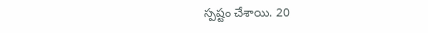స్పష్టం చేశాయి. 20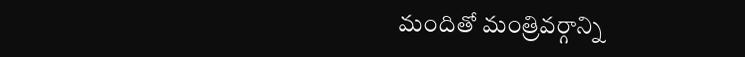మందితో మంత్రివర్గాన్ని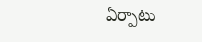ఏర్పాటు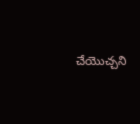చేయొచ్చని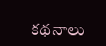కథనాలు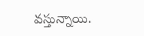వస్తున్నాయి.